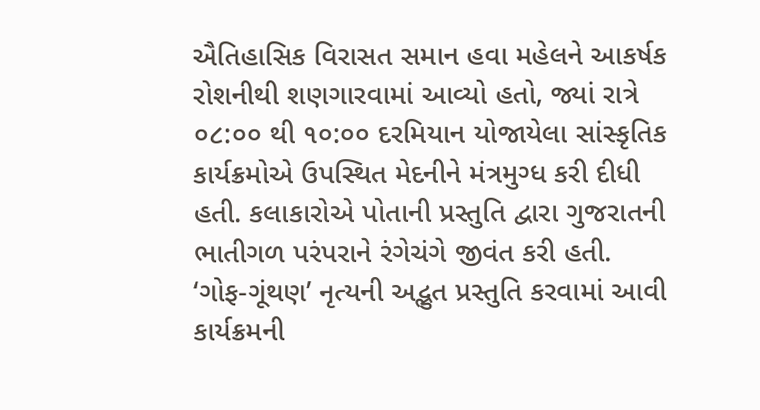ઐતિહાસિક વિરાસત સમાન હવા મહેલને આકર્ષક રોશનીથી શણગારવામાં આવ્યો હતો, જ્યાં રાત્રે ૦૮:૦૦ થી ૧૦:૦૦ દરમિયાન યોજાયેલા સાંસ્કૃતિક કાર્યક્રમોએ ઉપસ્થિત મેદનીને મંત્રમુગ્ધ કરી દીધી હતી. કલાકારોએ પોતાની પ્રસ્તુતિ દ્વારા ગુજરાતની ભાતીગળ પરંપરાને રંગેચંગે જીવંત કરી હતી.
‘ગોફ-ગૂંથણ’ નૃત્યની અદ્ભુત પ્રસ્તુતિ કરવામાં આવી
કાર્યક્રમની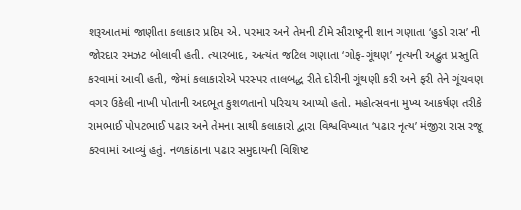શરૂઆતમાં જાણીતા કલાકાર પ્રદિપ એ. પરમાર અને તેમની ટીમે સૌરાષ્ટ્રની શાન ગણાતા ‘હુડો રાસ’ ની જોરદાર રમઝટ બોલાવી હતી. ત્યારબાદ, અત્યંત જટિલ ગણાતા ‘ગોફ-ગૂંથણ’ નૃત્યની અદ્ભુત પ્રસ્તુતિ કરવામાં આવી હતી, જેમાં કલાકારોએ પરસ્પર તાલબદ્ધ રીતે દોરીની ગૂંથણી કરી અને ફરી તેને ગૂંચવણ વગર ઉકેલી નાખી પોતાની અદભૂત કુશળતાનો પરિચય આપ્યો હતો. મહોત્સવના મુખ્ય આકર્ષણ તરીકે રામભાઈ પોપટભાઈ પઢાર અને તેમના સાથી કલાકારો દ્વારા વિશ્વવિખ્યાત ‘પઢાર નૃત્ય’ મંજીરા રાસ રજૂ કરવામાં આવ્યું હતું. નળકાંઠાના પઢાર સમુદાયની વિશિષ્ટ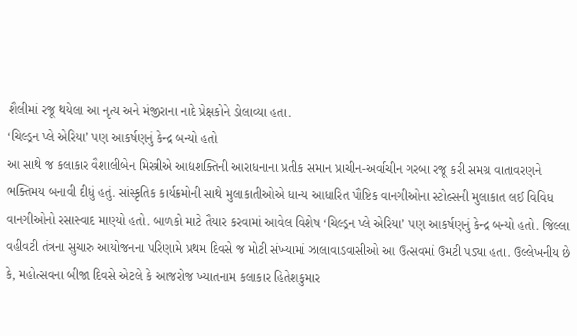શૈલીમાં રજૂ થયેલા આ નૃત્ય અને મંજીરાના નાદે પ્રેક્ષકોને ડોલાવ્યા હતા.
‘ચિલ્ડ્રન પ્લે એરિયા’ પણ આકર્ષણનું કેન્દ્ર બન્યો હતો
આ સાથે જ કલાકાર વૈશાલીબેન મિસ્ત્રીએ આદ્યશક્તિની આરાધનાના પ્રતીક સમાન પ્રાચીન-અર્વાચીન ગરબા રજૂ કરી સમગ્ર વાતાવરણને ભક્તિમય બનાવી દીધું હતું. સાંસ્કૃતિક કાર્યક્રમોની સાથે મુલાકાતીઓએ ધાન્ય આધારિત પૌષ્ટિક વાનગીઓના સ્ટોલ્સની મુલાકાત લઈ વિવિધ વાનગીઓનો રસાસ્વાદ માણ્યો હતો. બાળકો માટે તૈયાર કરવામાં આવેલ વિશેષ ‘ચિલ્ડ્રન પ્લે એરિયા’ પણ આકર્ષણનું કેન્દ્ર બન્યો હતો. જિલ્લા વહીવટી તંત્રના સુચારુ આયોજનના પરિણામે પ્રથમ દિવસે જ મોટી સંખ્યામાં ઝાલાવાડવાસીઓ આ ઉત્સવમાં ઉમટી પડ્યા હતા. ઉલ્લેખનીય છે કે, મહોત્સવના બીજા દિવસે એટલે કે આજરોજ ખ્યાતનામ કલાકાર હિતેશકુમાર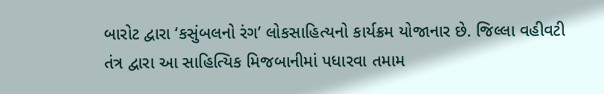બારોટ દ્વારા ‘કસુંબલનો રંગ’ લોકસાહિત્યનો કાર્યક્રમ યોજાનાર છે. જિલ્લા વહીવટી તંત્ર દ્વારા આ સાહિત્યિક મિજબાનીમાં પધારવા તમામ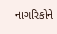નાગરિકોને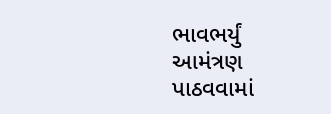ભાવભર્યું આમંત્રણ પાઠવવામાં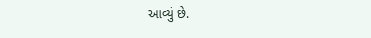આવ્યું છે.